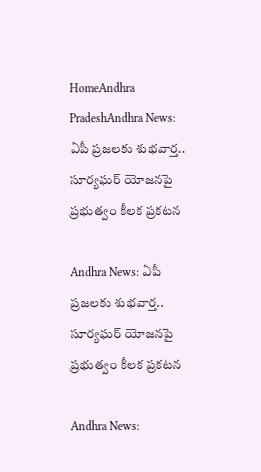HomeAndhra PradeshAndhra News: ఏపీ ప్రజలకు శుభవార్త.. సూర్యఘర్ యోజనపై ప్రభుత్వం కీలక ప్రకటన

Andhra News: ఏపీ ప్రజలకు శుభవార్త.. సూర్యఘర్ యోజనపై ప్రభుత్వం కీలక ప్రకటన

Andhra News: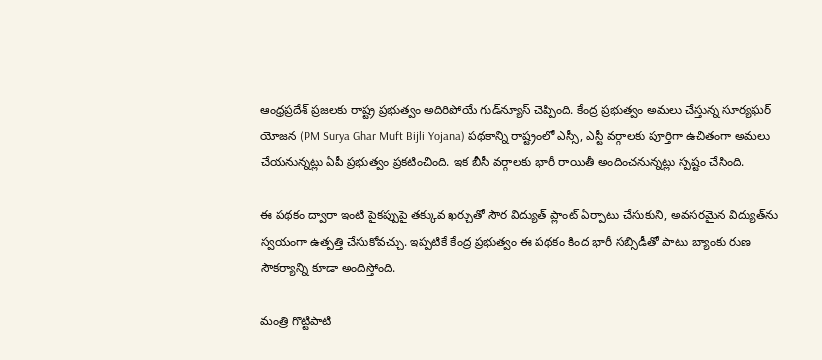ఆంధ్రప్రదేశ్ ప్రజలకు రాష్ట్ర ప్రభుత్వం అదిరిపోయే గుడ్‌న్యూస్ చెప్పింది. కేంద్ర ప్రభుత్వం అమలు చేస్తున్న సూర్యఘర్ యోజన (PM Surya Ghar Muft Bijli Yojana) పథకాన్ని రాష్ట్రంలో ఎస్సీ, ఎస్టీ వర్గాలకు పూర్తిగా ఉచితంగా అమలు చేయనున్నట్లు ఏపీ ప్రభుత్వం ప్రకటించింది. ఇక బీసీ వర్గాలకు భారీ రాయితీ అందించనున్నట్లు స్పష్టం చేసింది.

ఈ పథకం ద్వారా ఇంటి పైకప్పుపై తక్కువ ఖర్చుతో సౌర విద్యుత్ ప్లాంట్ ఏర్పాటు చేసుకుని, అవసరమైన విద్యుత్‌ను స్వయంగా ఉత్పత్తి చేసుకోవచ్చు. ఇప్పటికే కేంద్ర ప్రభుత్వం ఈ పథకం కింద భారీ సబ్సిడీతో పాటు బ్యాంకు రుణ సౌకర్యాన్ని కూడా అందిస్తోంది.

మంత్రి గొట్టిపాటి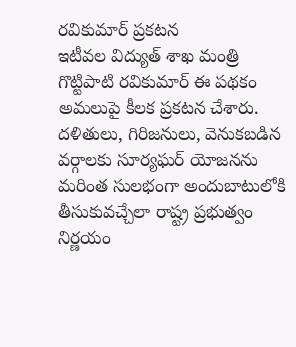రవికుమార్ ప్రకటన
ఇటీవల విద్యుత్ శాఖ మంత్రి గొట్టిపాటి రవికుమార్ ఈ పథకం అమలుపై కీలక ప్రకటన చేశారు. దళితులు, గిరిజనులు, వెనుకబడిన వర్గాలకు సూర్యఘర్ యోజనను మరింత సులభంగా అందుబాటులోకి తీసుకువచ్చేలా రాష్ట్ర ప్రభుత్వం నిర్ణయం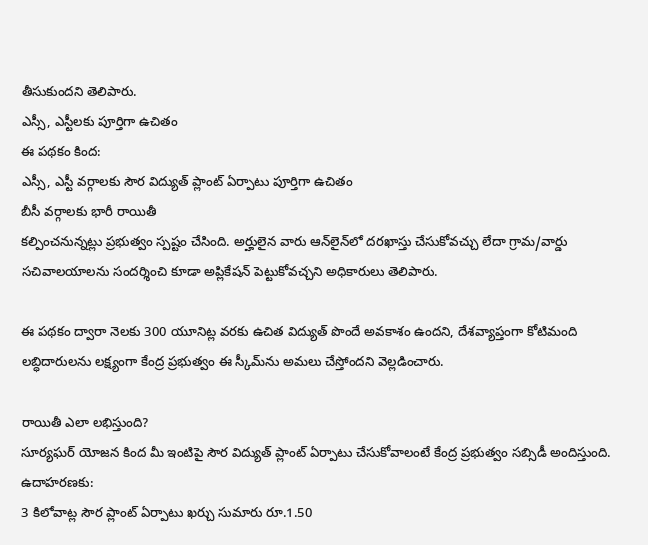తీసుకుందని తెలిపారు.
ఎస్సీ, ఎస్టీలకు పూర్తిగా ఉచితం
ఈ పథకం కింద:
ఎస్సీ, ఎస్టీ వర్గాలకు సౌర విద్యుత్ ప్లాంట్ ఏర్పాటు పూర్తిగా ఉచితం
బీసీ వర్గాలకు భారీ రాయితీ
కల్పించనున్నట్లు ప్రభుత్వం స్పష్టం చేసింది. అర్హులైన వారు ఆన్‌లైన్‌లో దరఖాస్తు చేసుకోవచ్చు లేదా గ్రామ/వార్డు సచివాలయాలను సందర్శించి కూడా అప్లికేషన్ పెట్టుకోవచ్చని అధికారులు తెలిపారు.

ఈ పథకం ద్వారా నెలకు 300 యూనిట్ల వరకు ఉచిత విద్యుత్ పొందే అవకాశం ఉందని, దేశవ్యాప్తంగా కోటిమంది లబ్ధిదారులను లక్ష్యంగా కేంద్ర ప్రభుత్వం ఈ స్కీమ్‌ను అమలు చేస్తోందని వెల్లడించారు.

రాయితీ ఎలా లభిస్తుంది?
సూర్యఘర్ యోజన కింద మీ ఇంటిపై సౌర విద్యుత్ ప్లాంట్ ఏర్పాటు చేసుకోవాలంటే కేంద్ర ప్రభుత్వం సబ్సిడీ అందిస్తుంది. ఉదాహరణకు:
3 కిలోవాట్ల సౌర ప్లాంట్ ఏర్పాటు ఖర్చు సుమారు రూ.1.50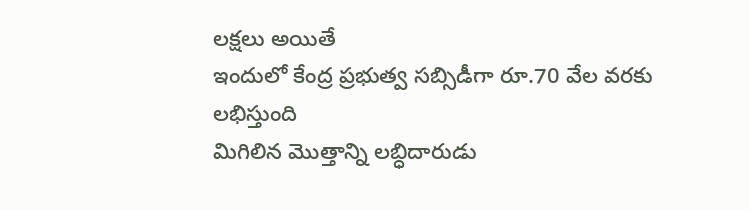లక్షలు అయితే
ఇందులో కేంద్ర ప్రభుత్వ సబ్సిడీగా రూ.70 వేల వరకు లభిస్తుంది
మిగిలిన మొత్తాన్ని లబ్ధిదారుడు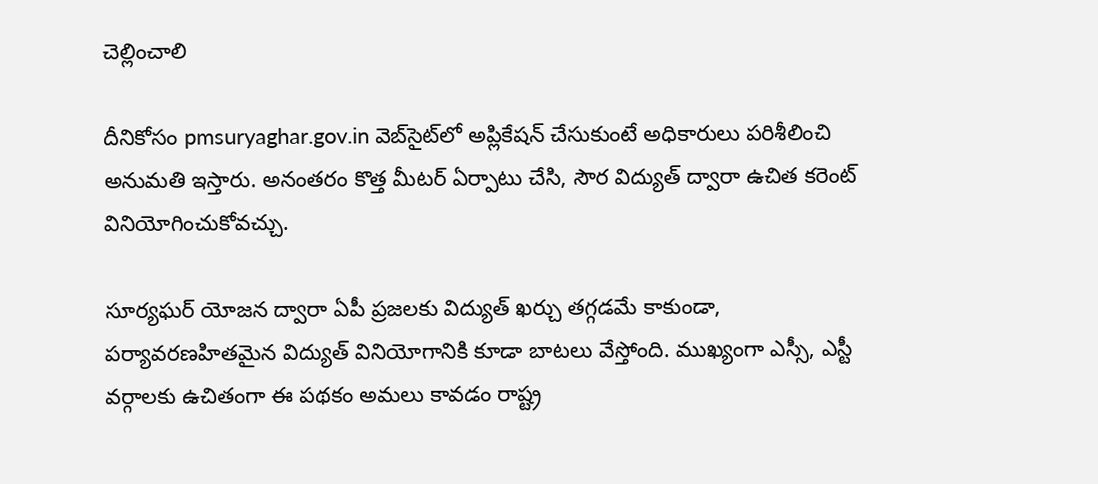చెల్లించాలి

దీనికోసం pmsuryaghar.gov.in వెబ్‌సైట్‌లో అప్లికేషన్ చేసుకుంటే అధికారులు పరిశీలించి అనుమతి ఇస్తారు. అనంతరం కొత్త మీటర్ ఏర్పాటు చేసి, సౌర విద్యుత్ ద్వారా ఉచిత కరెంట్ వినియోగించుకోవచ్చు.

సూర్యఘర్ యోజన ద్వారా ఏపీ ప్రజలకు విద్యుత్ ఖర్చు తగ్గడమే కాకుండా, పర్యావరణహితమైన విద్యుత్ వినియోగానికి కూడా బాటలు వేస్తోంది. ముఖ్యంగా ఎస్సీ, ఎస్టీ వర్గాలకు ఉచితంగా ఈ పథకం అమలు కావడం రాష్ట్ర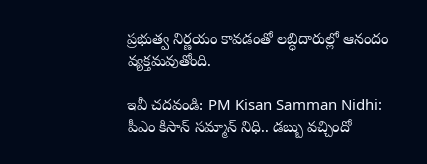ప్రభుత్వ నిర్ణయం కావడంతో లబ్ధిదారుల్లో ఆనందం వ్యక్తమవుతోంది.

ఇవీ చదవండి: PM Kisan Samman Nidhi: పీఎం కిసాన్‌ సమ్మాన్‌ నిధి.. డబ్బు వచ్చిందో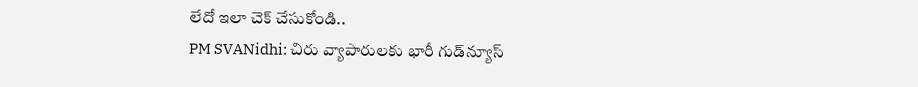లేదో ఇలా చెక్‌ చేసుకోండి..
PM SVANidhi: చిరు వ్యాపారులకు భారీ గుడ్‌న్యూస్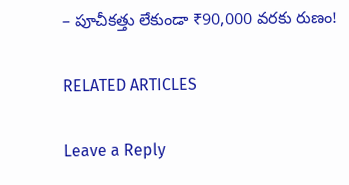– పూచీకత్తు లేకుండా ₹90,000 వరకు రుణం!

RELATED ARTICLES

Leave a Reply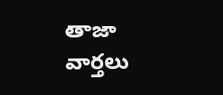తాజా వార్తలు